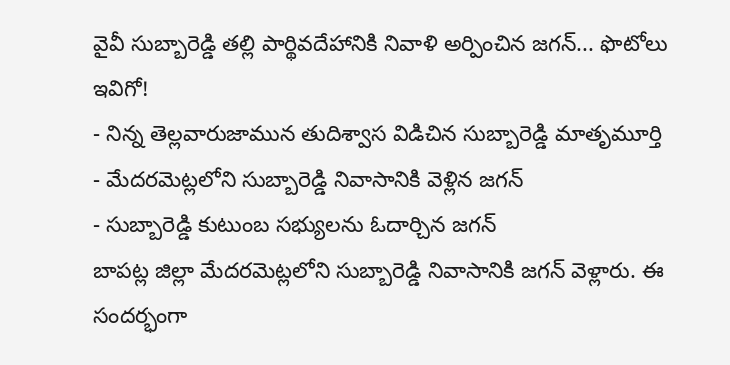వైవీ సుబ్బారెడ్డి తల్లి పార్థివదేహానికి నివాళి అర్పించిన జగన్... ఫొటోలు ఇవిగో!
- నిన్న తెల్లవారుజామున తుదిశ్వాస విడిచిన సుబ్బారెడ్డి మాతృమూర్తి
- మేదరమెట్లలోని సుబ్బారెడ్డి నివాసానికి వెళ్లిన జగన్
- సుబ్బారెడ్డి కుటుంబ సభ్యులను ఓదార్చిన జగన్
బాపట్ల జిల్లా మేదరమెట్లలోని సుబ్బారెడ్డి నివాసానికి జగన్ వెళ్లారు. ఈ సందర్భంగా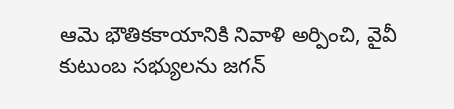ఆమె భౌతికకాయానికి నివాళి అర్పించి, వైవీ కుటుంబ సభ్యులను జగన్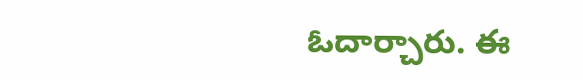ఓదార్చారు. ఈ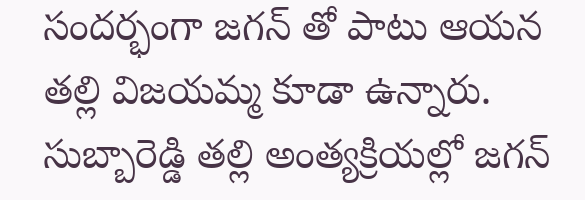సందర్భంగా జగన్ తో పాటు ఆయన తల్లి విజయమ్మ కూడా ఉన్నారు. సుబ్బారెడ్డి తల్లి అంత్యక్రియల్లో జగన్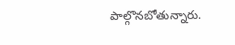పాల్గొనబోతున్నారు.